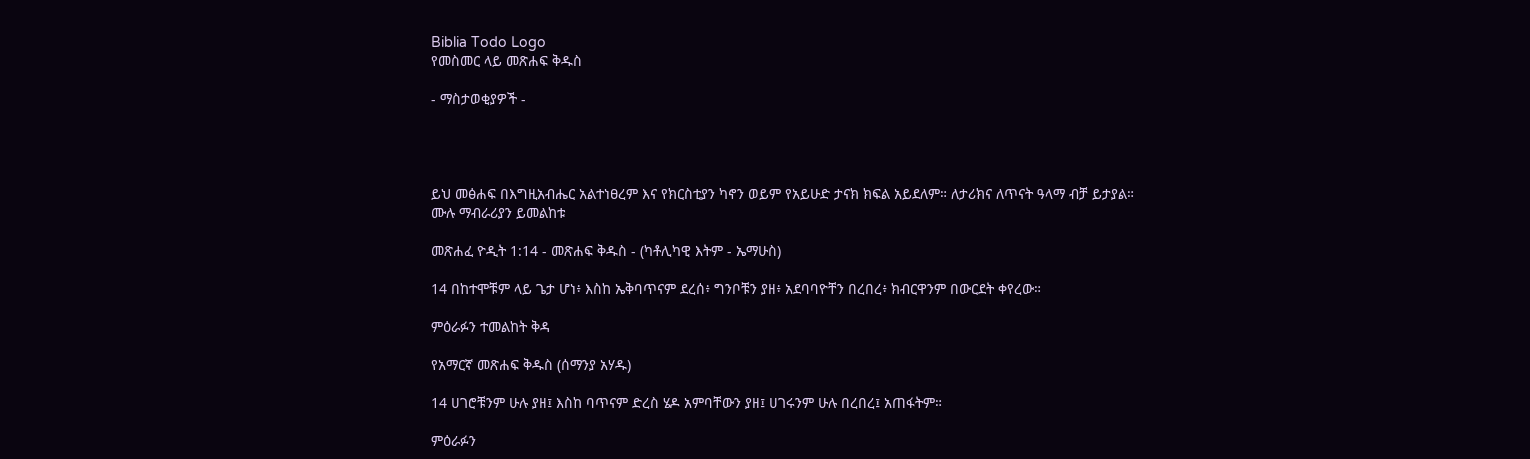Biblia Todo Logo
የመስመር ላይ መጽሐፍ ቅዱስ

- ማስታወቂያዎች -




ይህ መፅሐፍ በእግዚአብሔር አልተነፀረም እና የክርስቲያን ካኖን ወይም የአይሁድ ታናክ ክፍል አይደለም። ለታሪክና ለጥናት ዓላማ ብቻ ይታያል። ሙሉ ማብራሪያን ይመልከቱ

መጽሐፈ ዮዲት 1:14 - መጽሐፍ ቅዱስ - (ካቶሊካዊ እትም - ኤማሁስ)

14 በከተሞቹም ላይ ጌታ ሆነ፥ እስከ ኤቅባጥናም ደረሰ፥ ግንቦቹን ያዘ፥ አደባባዮቸን በረበረ፥ ክብርዋንም በውርደት ቀየረው።

ምዕራፉን ተመልከት ቅዳ

የአማርኛ መጽሐፍ ቅዱስ (ሰማንያ አሃዱ)

14 ሀገሮቹንም ሁሉ ያዘ፤ እስከ ባጥናም ድረስ ሄዶ አምባቸውን ያዘ፤ ሀገሩንም ሁሉ በረበረ፤ አጠፋትም።

ምዕራፉን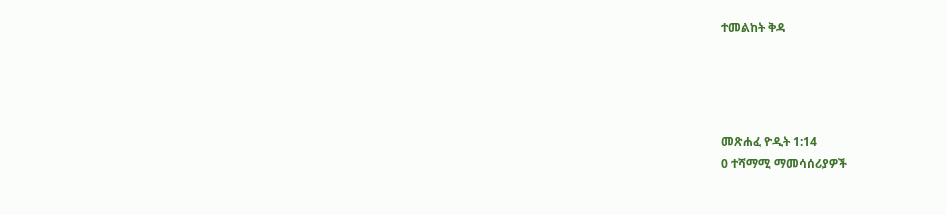ተመልከት ቅዳ




መጽሐፈ ዮዲት 1:14
0 ተሻማሚ ማመሳሰሪያዎች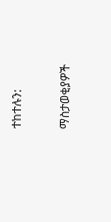ተከተሉን:

ማስታወቂያዎች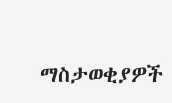ማስታወቂያዎች